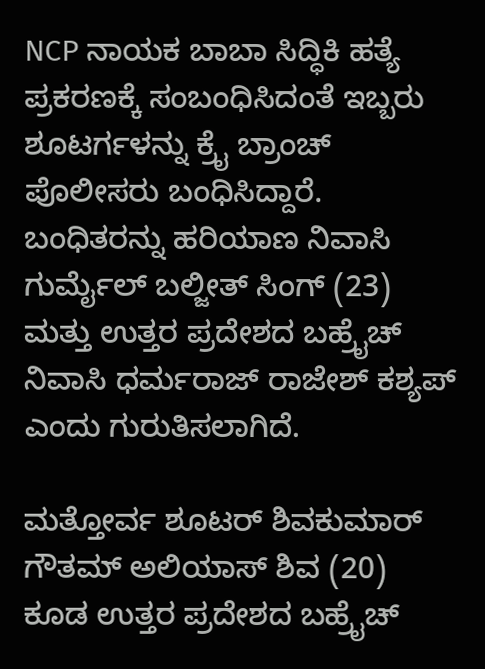NCP ನಾಯಕ ಬಾಬಾ ಸಿದ್ಧಿಕಿ ಹತ್ಯೆ ಪ್ರಕರಣಕ್ಕೆ ಸಂಬಂಧಿಸಿದಂತೆ ಇಬ್ಬರು ಶೂಟರ್ಗಳನ್ನು ಕ್ರೈ ಬ್ರಾಂಚ್ ಪೊಲೀಸರು ಬಂಧಿಸಿದ್ದಾರೆ. ಬಂಧಿತರನ್ನು ಹರಿಯಾಣ ನಿವಾಸಿ ಗುರ್ಮೈಲ್ ಬಲ್ಜೀತ್ ಸಿಂಗ್ (23) ಮತ್ತು ಉತ್ತರ ಪ್ರದೇಶದ ಬಹ್ರೈಚ್ ನಿವಾಸಿ ಧರ್ಮರಾಜ್ ರಾಜೇಶ್ ಕಶ್ಯಪ್ ಎಂದು ಗುರುತಿಸಲಾಗಿದೆ.

ಮತ್ತೋರ್ವ ಶೂಟರ್ ಶಿವಕುಮಾರ್ ಗೌತಮ್ ಅಲಿಯಾಸ್ ಶಿವ (20) ಕೂಡ ಉತ್ತರ ಪ್ರದೇಶದ ಬಹ್ರೈಚ್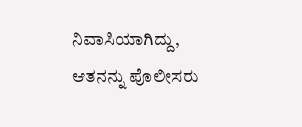ನಿವಾಸಿಯಾಗಿದ್ದು, ಆತನನ್ನು ಪೊಲೀಸರು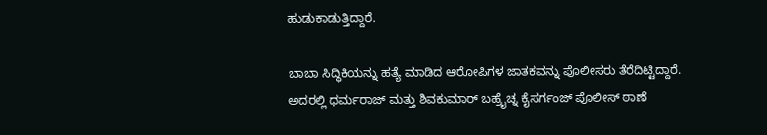ಹುಡುಕಾಡುತ್ತಿದ್ದಾರೆ.

ಬಾಬಾ ಸಿದ್ಧಿಕಿಯನ್ನು ಹತ್ಯೆ ಮಾಡಿದ ಆರೋಪಿಗಳ ಜಾತಕವನ್ನು ಪೊಲೀಸರು ತೆರೆದಿಟ್ಟಿದ್ದಾರೆ. ಅದರಲ್ಲಿ ಧರ್ಮರಾಜ್ ಮತ್ತು ಶಿವಕುಮಾರ್ ಬಹ್ರೈಚ್ನ ಕೈಸರ್ಗಂಜ್ ಪೊಲೀಸ್ ಠಾಣೆ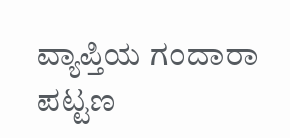ವ್ಯಾಪ್ತಿಯ ಗಂದಾರಾ ಪಟ್ಟಣ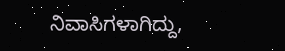ನಿವಾಸಿಗಳಾಗಿದ್ದು,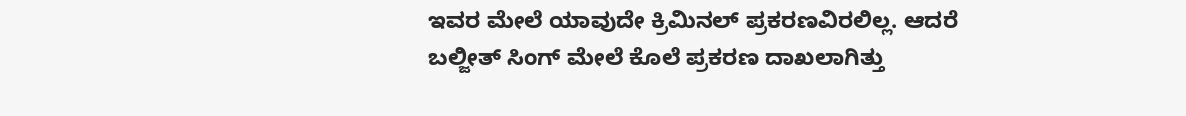ಇವರ ಮೇಲೆ ಯಾವುದೇ ಕ್ರಿಮಿನಲ್ ಪ್ರಕರಣವಿರಲಿಲ್ಲ. ಆದರೆ ಬಲ್ಜೀತ್ ಸಿಂಗ್ ಮೇಲೆ ಕೊಲೆ ಪ್ರಕರಣ ದಾಖಲಾಗಿತ್ತು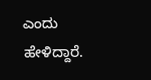ಎಂದು ಹೇಳಿದ್ದಾರೆ.